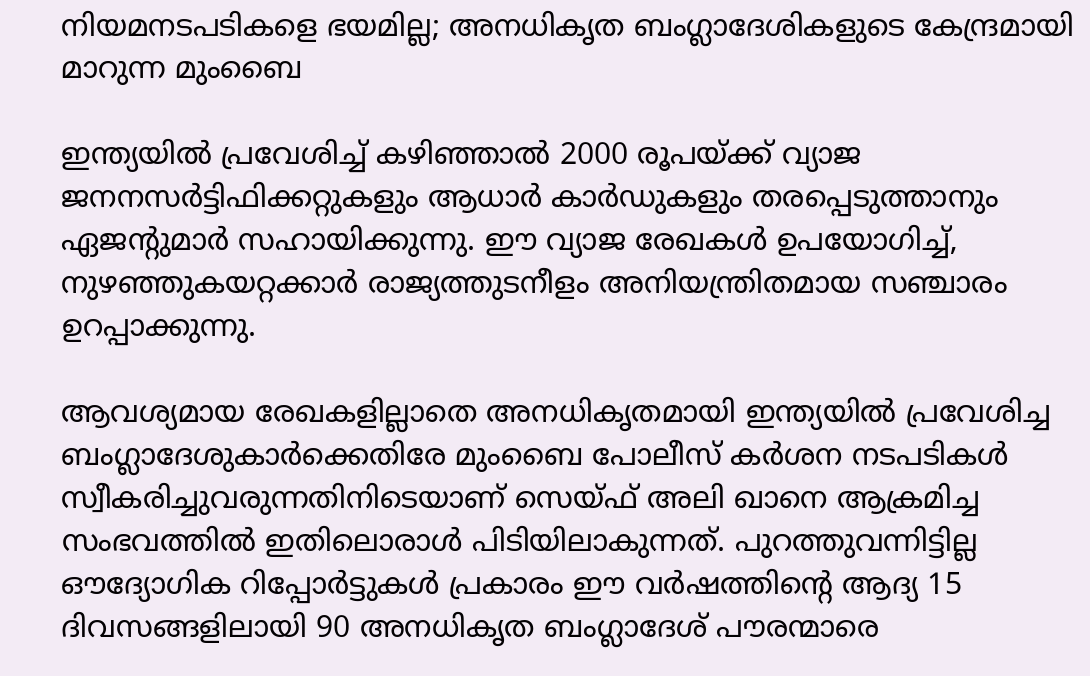നിയമനടപടികളെ ഭയമില്ല; അനധികൃത ബംഗ്ലാദേശികളുടെ കേന്ദ്രമായി മാറുന്ന മുംബൈ

ഇന്ത്യയില്‍ പ്രവേശിച്ച് കഴിഞ്ഞാല്‍ 2000 രൂപയ്ക്ക് വ്യാജ ജനനസര്‍ട്ടിഫിക്കറ്റുകളും ആധാര്‍ കാര്‍ഡുകളും തരപ്പെടുത്താനും ഏജന്റുമാര്‍ സഹായിക്കുന്നു. ഈ വ്യാജ രേഖകള്‍ ഉപയോഗിച്ച്, നുഴഞ്ഞുകയറ്റക്കാര്‍ രാജ്യത്തുടനീളം അനിയന്ത്രിതമായ സഞ്ചാരം ഉറപ്പാക്കുന്നു.

ആവശ്യമായ രേഖകളില്ലാതെ അനധികൃതമായി ഇന്ത്യയിൽ പ്രവേശിച്ച ബംഗ്ലാദേശുകാര്‍ക്കെതിരേ മുംബൈ പോലീസ് കര്‍ശന നടപടികള്‍ സ്വീകരിച്ചുവരുന്നതിനിടെയാണ് സെയ്ഫ് അലി ഖാനെ ആക്രമിച്ച സംഭവത്തില്‍ ഇതിലൊരാള്‍ പിടിയിലാകുന്നത്. പുറത്തുവന്നിട്ടില്ല ഔദ്യോഗിക റിപ്പോര്‍ട്ടുകള്‍ പ്രകാരം ഈ വര്‍ഷത്തിന്റെ ആദ്യ 15 ദിവസങ്ങളിലായി 90 അനധികൃത ബംഗ്ലാദേശ് പൗരന്മാരെ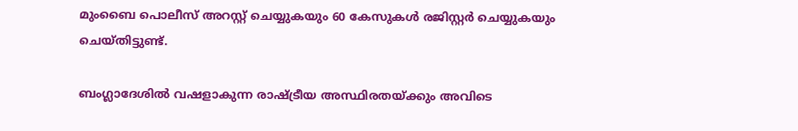മുംബൈ പൊലീസ് അറസ്റ്റ് ചെയ്യുകയും 60 കേസുകള്‍ രജിസ്റ്റര്‍ ചെയ്യുകയും ചെയ്തിട്ടുണ്ട്.

ബംഗ്ലാദേശില്‍ വഷളാകുന്ന രാഷ്ട്രീയ അസ്ഥിരതയ്ക്കും അവിടെ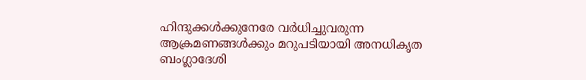ഹിന്ദുക്കള്‍ക്കുനേരേ വര്‍ധിച്ചുവരുന്ന ആക്രമണങ്ങള്‍ക്കും മറുപടിയായി അനധികൃത ബംഗ്ലാദേശി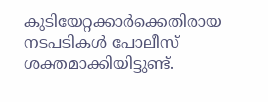കുടിയേറ്റക്കാര്‍ക്കെതിരായ നടപടികള്‍ പോലീസ് ശക്തമാക്കിയിട്ടുണ്ട്.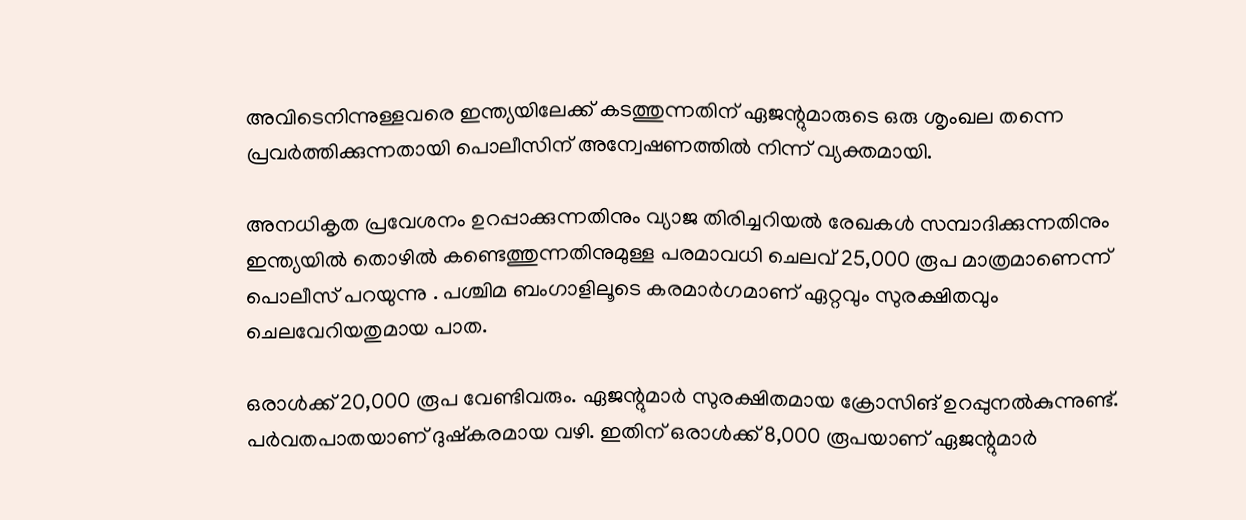അവിടെനിന്നുള്ളവരെ ഇന്ത്യയിലേക്ക് കടത്തുന്നതിന് ഏജന്റുമാരുടെ ഒരു ശൃംഖല തന്നെ പ്രവര്‍ത്തിക്കുന്നതായി പൊലീസിന് അന്വേഷണത്തില്‍ നിന്ന് വ്യക്തമായി.

അനധികൃത പ്രവേശനം ഉറപ്പാക്കുന്നതിനും വ്യാജ തിരിച്ചറിയല്‍ രേഖകള്‍ സമ്പാദിക്കുന്നതിനും ഇന്ത്യയില്‍ തൊഴില്‍ കണ്ടെത്തുന്നതിനുമുള്ള പരമാവധി ചെലവ് 25,000 രൂപ മാത്രമാണെന്ന് പൊലീസ് പറയുന്നു . പശ്ചിമ ബംഗാളിലൂടെ കരമാര്‍ഗമാണ് ഏറ്റവും സുരക്ഷിതവും ചെലവേറിയതുമായ പാത.

ഒരാള്‍ക്ക് 20,000 രൂപ വേണ്ടിവരും. ഏജന്റുമാര്‍ സുരക്ഷിതമായ ക്രോസിങ് ഉറപ്പുനല്‍കുന്നുണ്ട്. പര്‍വതപാതയാണ് ദുഷ്‌കരമായ വഴി. ഇതിന് ഒരാള്‍ക്ക് 8,000 രൂപയാണ് ഏജന്റുമാര്‍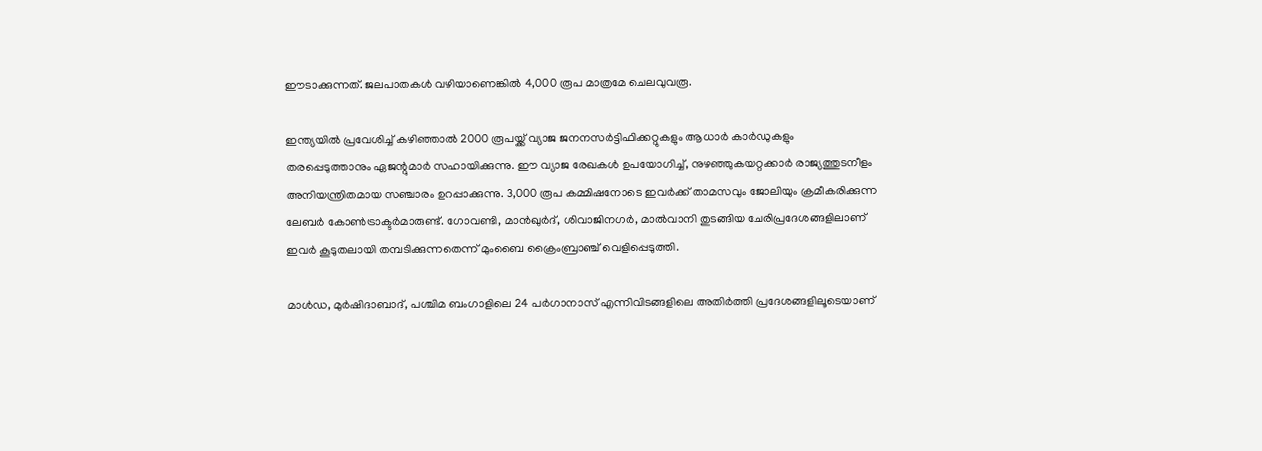ഈടാക്കുന്നത്. ജലപാതകള്‍ വഴിയാണെങ്കില്‍ 4,000 രൂപ മാത്രമേ ചെലവുവരൂ.

ഇന്ത്യയില്‍ പ്രവേശിച്ച് കഴിഞ്ഞാല്‍ 2000 രൂപയ്ക്ക് വ്യാജ ജനനസര്‍ട്ടിഫിക്കറ്റുകളും ആധാര്‍ കാര്‍ഡുകളും തരപ്പെടുത്താനും ഏജന്റുമാര്‍ സഹായിക്കുന്നു. ഈ വ്യാജ രേഖകള്‍ ഉപയോഗിച്ച്, നുഴഞ്ഞുകയറ്റക്കാര്‍ രാജ്യത്തുടനീളം അനിയന്ത്രിതമായ സഞ്ചാരം ഉറപ്പാക്കുന്നു. 3,000 രൂപ കമ്മിഷനോടെ ഇവര്‍ക്ക് താമസവും ജോലിയും ക്രമീകരിക്കുന്ന ലേബര്‍ കോണ്‍ട്രാക്ടര്‍മാരുണ്ട്. ഗോവണ്ടി, മാന്‍ഖുര്‍ദ്, ശിവാജിനഗര്‍, മാല്‍വാനി തുടങ്ങിയ ചേരിപ്രദേശങ്ങളിലാണ് ഇവര്‍ കൂടുതലായി തമ്പടിക്കുന്നതെന്ന് മുംബൈ ക്രൈംബ്രാഞ്ച് വെളിപ്പെടുത്തി.

മാള്‍ഡ, മുര്‍ഷിദാബാദ്, പശ്ചിമ ബംഗാളിലെ 24 പര്‍ഗാനാസ് എന്നിവിടങ്ങളിലെ അതിര്‍ത്തി പ്രദേശങ്ങളിലൂടെയാണ്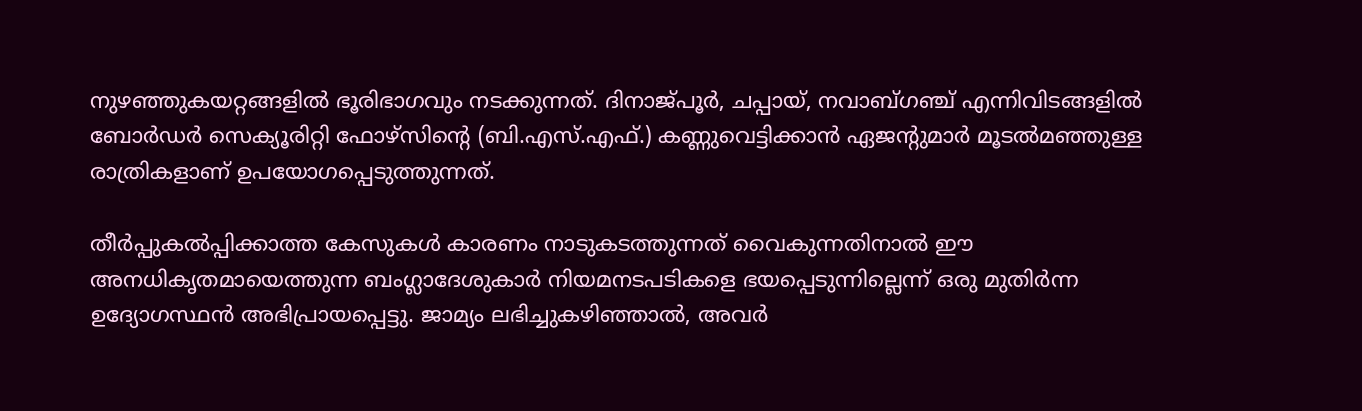നുഴഞ്ഞുകയറ്റങ്ങളില്‍ ഭൂരിഭാഗവും നടക്കുന്നത്. ദിനാജ്പൂര്‍, ചപ്പായ്, നവാബ്ഗഞ്ച് എന്നിവിടങ്ങളില്‍ ബോര്‍ഡര്‍ സെക്യൂരിറ്റി ഫോഴ്‌സിന്റെ (ബി.എസ്.എഫ്.) കണ്ണുവെട്ടിക്കാന്‍ ഏജന്റുമാര്‍ മൂടല്‍മഞ്ഞുള്ള രാത്രികളാണ് ഉപയോഗപ്പെടുത്തുന്നത്.

തീര്‍പ്പുകല്‍പ്പിക്കാത്ത കേസുകള്‍ കാരണം നാടുകടത്തുന്നത് വൈകുന്നതിനാല്‍ ഈ അനധികൃതമായെത്തുന്ന ബംഗ്ലാദേശുകാര്‍ നിയമനടപടികളെ ഭയപ്പെടുന്നില്ലെന്ന് ഒരു മുതിര്‍ന്ന ഉദ്യോഗസ്ഥന്‍ അഭിപ്രായപ്പെട്ടു. ജാമ്യം ലഭിച്ചുകഴിഞ്ഞാല്‍, അവര്‍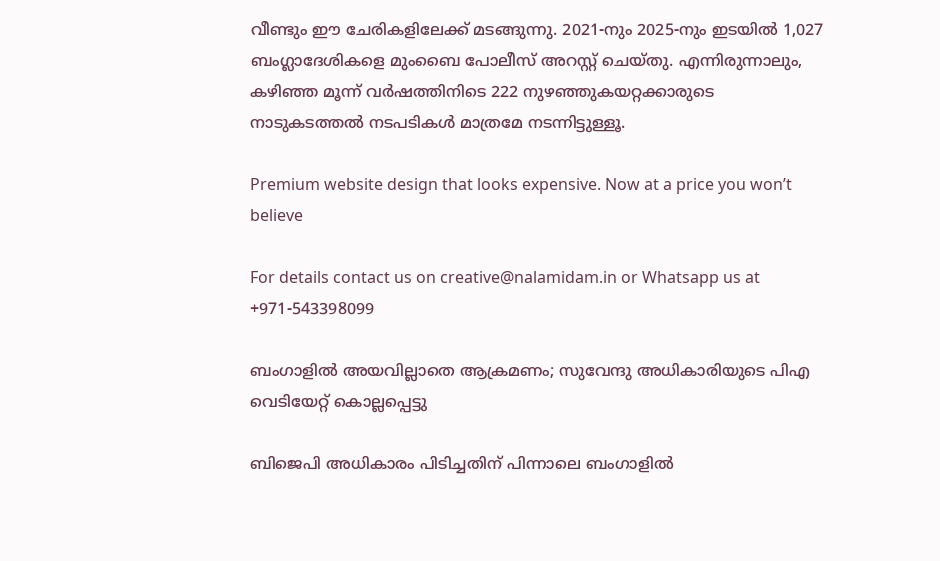വീണ്ടും ഈ ചേരികളിലേക്ക് മടങ്ങുന്നു. 2021-നും 2025-നും ഇടയില്‍ 1,027 ബംഗ്ലാദേശികളെ മുംബൈ പോലീസ് അറസ്റ്റ് ചെയ്തു. എന്നിരുന്നാലും, കഴിഞ്ഞ മൂന്ന് വര്‍ഷത്തിനിടെ 222 നുഴഞ്ഞുകയറ്റക്കാരുടെ നാടുകടത്തല്‍ നടപടികള്‍ മാത്രമേ നടന്നിട്ടുള്ളൂ.

Premium website design that looks expensive. Now at a price you won’t believe

For details contact us on creative@nalamidam.in or Whatsapp us at +971-543398099

ബംഗാളിൽ അയവില്ലാതെ ആക്രമണം; സുവേന്ദു അധികാരിയുടെ പിഎ വെടിയേറ്റ് കൊല്ലപ്പെട്ടു

ബിജെപി അധികാരം പിടിച്ചതിന് പിന്നാലെ ബംഗാളിൽ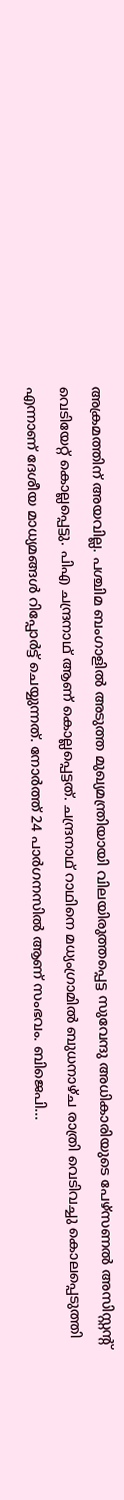അക്രമത്തിന് അയവില്ല. പശ്ചിമ ബംഗാളിൽ അടുത്ത മുഖ്യമന്ത്രിയായി വിലയിരുത്തപ്പെട്ട സുവേന്ദു അധികാരിയുടെ പേഴ്‌സണൽ അസിസ്റ്റന്റ് വെടിയേറ്റ് കൊല്ലപ്പെട്ടു. പിഎ ചന്ദ്രനാഥ് ആണ് കൊല്ലപ്പെട്ടത്. ചന്ദ്രനാഥ് റാഥിനെ മധ്യംഗ്രാമിൽ ബുധനാഴ്‌ച രാത്രി വെടിവച്ചു കൊലപ്പെടുത്തി എന്നാണ് ദേശീയ മാധ്യമങ്ങൾ റിപ്പോ‍ർട്ട് ചെയ്യുന്നത്. നോർത്ത് 24 പാർഗനസിൽ ആണ് സംഭവം. ബിജെപി...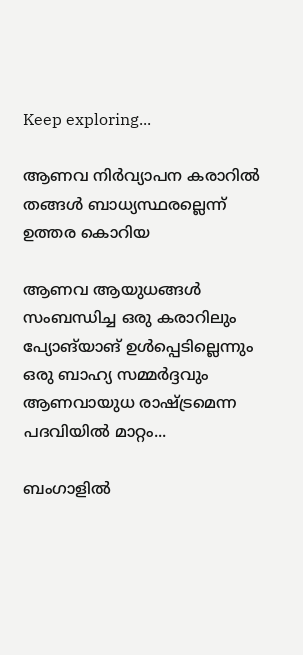Keep exploring...

ആണവ നിർവ്യാപന കരാറിൽ തങ്ങൾ ബാധ്യസ്ഥരല്ലെന്ന് ഉത്തര കൊറിയ

ആണവ ആയുധങ്ങൾ സംബന്ധിച്ച ഒരു കരാറിലും പ്യോങ്‌യാങ് ഉൾപ്പെടില്ലെന്നും ഒരു ബാഹ്യ സമ്മർദ്ദവും ആണവായുധ രാഷ്ട്രമെന്ന പദവിയിൽ മാറ്റം...

ബംഗാളിൽ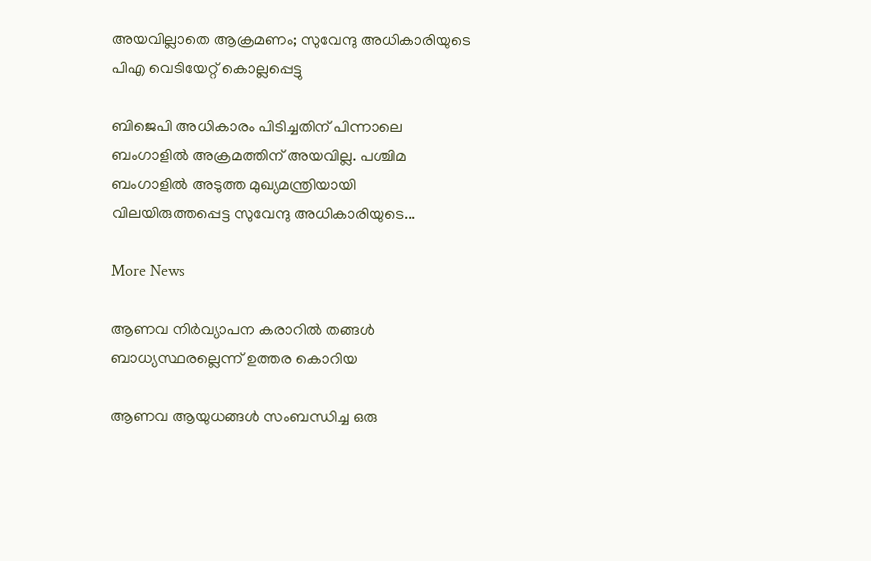അയവില്ലാതെ ആക്രമണം; സുവേന്ദു അധികാരിയുടെ പിഎ വെടിയേറ്റ് കൊല്ലപ്പെട്ടു

ബിജെപി അധികാരം പിടിച്ചതിന് പിന്നാലെ ബംഗാളിൽ അക്രമത്തിന് അയവില്ല. പശ്ചിമ ബംഗാളിൽ അടുത്ത മുഖ്യമന്ത്രിയായി വിലയിരുത്തപ്പെട്ട സുവേന്ദു അധികാരിയുടെ...

More News

ആണവ നിർവ്യാപന കരാറിൽ തങ്ങൾ ബാധ്യസ്ഥരല്ലെന്ന് ഉത്തര കൊറിയ

ആണവ ആയുധങ്ങൾ സംബന്ധിച്ച ഒരു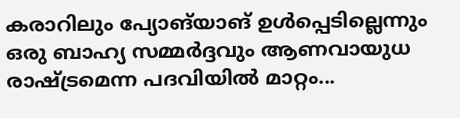കരാറിലും പ്യോങ്‌യാങ് ഉൾപ്പെടില്ലെന്നും ഒരു ബാഹ്യ സമ്മർദ്ദവും ആണവായുധ രാഷ്ട്രമെന്ന പദവിയിൽ മാറ്റം...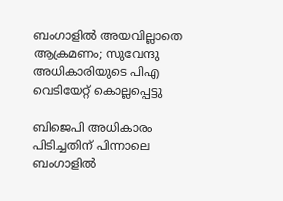ബംഗാളിൽ അയവില്ലാതെ ആക്രമണം; സുവേന്ദു അധികാരിയുടെ പിഎ വെടിയേറ്റ് കൊല്ലപ്പെട്ടു

ബിജെപി അധികാരം പിടിച്ചതിന് പിന്നാലെ ബംഗാളിൽ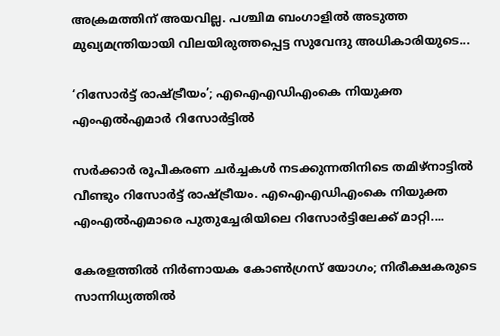അക്രമത്തിന് അയവില്ല. പശ്ചിമ ബംഗാളിൽ അടുത്ത മുഖ്യമന്ത്രിയായി വിലയിരുത്തപ്പെട്ട സുവേന്ദു അധികാരിയുടെ...

‘റിസോര്‍ട്ട് രാഷ്ട്രീയം’; എഐഎഡിഎംകെ നിയുക്ത എംഎല്‍എമാര്‍ റിസോര്‍ട്ടില്‍

സര്‍ക്കാര്‍ രൂപീകരണ ചര്‍ച്ചകള്‍ നടക്കുന്നതിനിടെ തമിഴ്‌നാട്ടില്‍ വീണ്ടും റിസോര്‍ട്ട് രാഷ്ട്രീയം. എഐഎഡിഎംകെ നിയുക്ത എംഎല്‍എമാരെ പുതുച്ചേരിയിലെ റിസോര്‍ട്ടിലേക്ക് മാറ്റി....

കേരളത്തിൽ നിര്‍ണായക കോണ്‍ഗ്രസ് യോഗം; നിരീക്ഷകരുടെ സാന്നിധ്യത്തില്‍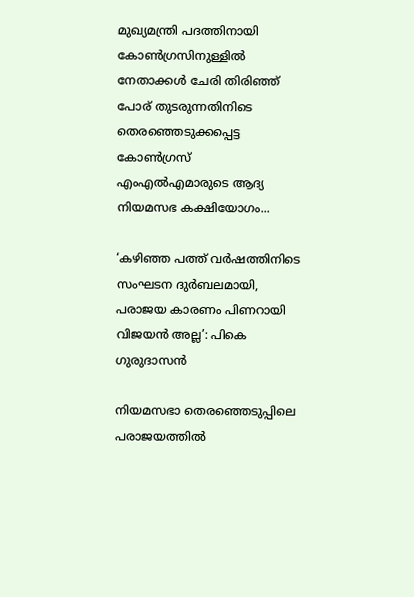മുഖ്യമന്ത്രി പദത്തിനായി കോണ്‍ഗ്രസിനുള്ളില്‍ നേതാക്കള്‍ ചേരി തിരിഞ്ഞ് പോര് തുടരുന്നതിനിടെ തെരഞ്ഞെടുക്കപ്പെട്ട കോണ്‍ഗ്രസ് എംഎല്‍എമാരുടെ ആദ്യ നിയമസഭ കക്ഷിയോഗം...

‘കഴിഞ്ഞ പത്ത് വർഷത്തിനിടെ സംഘടന ദുർബലമായി, പരാജയ കാരണം പിണറായി വിജയൻ അല്ല’: പികെ ഗുരുദാസൻ

നിയമസഭാ തെരഞ്ഞെടുപ്പിലെ പരാജയത്തിൽ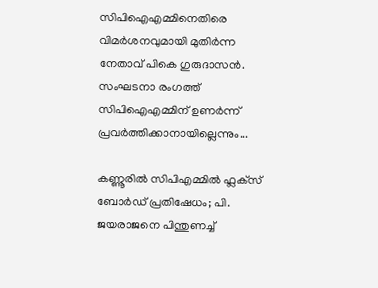സിപിഐഎമ്മിനെതിരെ വിമർശനവുമായി മുതിർന്ന നേതാവ് പികെ ഗുരുദാസൻ. സംഘടനാ രംഗത്ത് സിപിഐഎമ്മിന് ഉണർന്ന് പ്രവർത്തിക്കാനായില്ലെന്നും...

കണ്ണൂരിൽ സിപിഎമ്മിൽ ഫ്ലക്‌സ് ബോർഡ് പ്രതിഷേധം; പി. ജയരാജനെ പിന്തുണച്ച്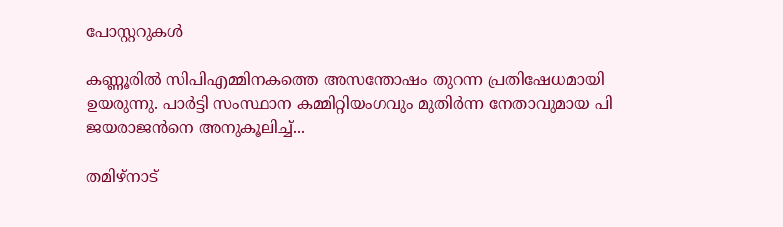പോസ്റ്ററുകൾ

കണ്ണൂരിൽ സിപിഎമ്മിനകത്തെ അസന്തോഷം തുറന്ന പ്രതിഷേധമായി ഉയരുന്നു. പാർട്ടി സംസ്ഥാന കമ്മിറ്റിയംഗവും മുതിർന്ന നേതാവുമായ പി ജയരാജൻനെ അനുകൂലിച്ച്...

തമിഴ്‌നാട്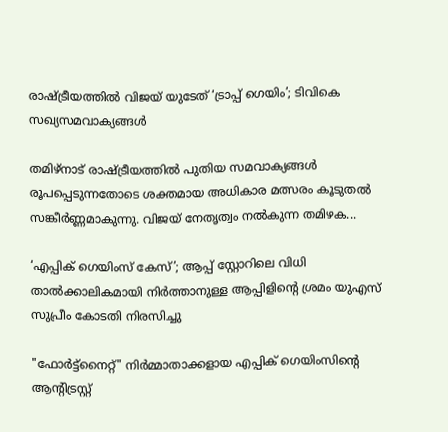രാഷ്ട്രീയത്തിൽ വിജയ് യുടേത് ‘ട്രാപ്പ് ഗെയിം’; ടിവികെ സഖ്യസമവാക്യങ്ങൾ

തമിഴ്‌നാട് രാഷ്ട്രീയത്തിൽ പുതിയ സമവാക്യങ്ങൾ രൂപപ്പെടുന്നതോടെ ശക്തമായ അധികാര മത്സരം കൂടുതൽ സങ്കീർണ്ണമാകുന്നു. വിജയ് നേതൃത്വം നൽകുന്ന തമിഴക...

‘എപ്പിക് ഗെയിംസ് കേസ്’; ആപ്പ് സ്റ്റോറിലെ വിധി താൽക്കാലികമായി നിർത്താനുള്ള ആപ്പിളിൻ്റെ ശ്രമം യുഎസ് സുപ്രീം കോടതി നിരസിച്ചു

"ഫോർട്ട്‌നൈറ്റ്" നിർമ്മാതാക്കളായ എപ്പിക് ഗെയിംസിൻ്റെ ആന്റിട്രസ്റ്റ്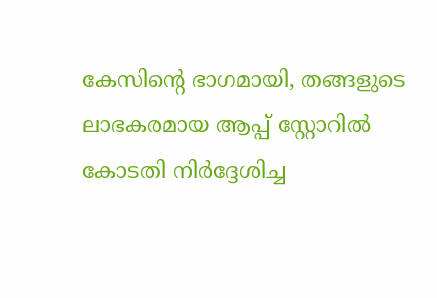കേസിൻ്റെ ഭാഗമായി, തങ്ങളുടെ ലാഭകരമായ ആപ്പ് സ്റ്റോറിൽ കോടതി നിർദ്ദേശിച്ച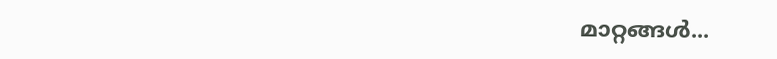മാറ്റങ്ങൾ...